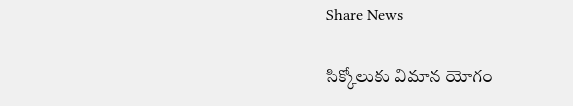Share News

సిక్కోలుకు విమాన యోగం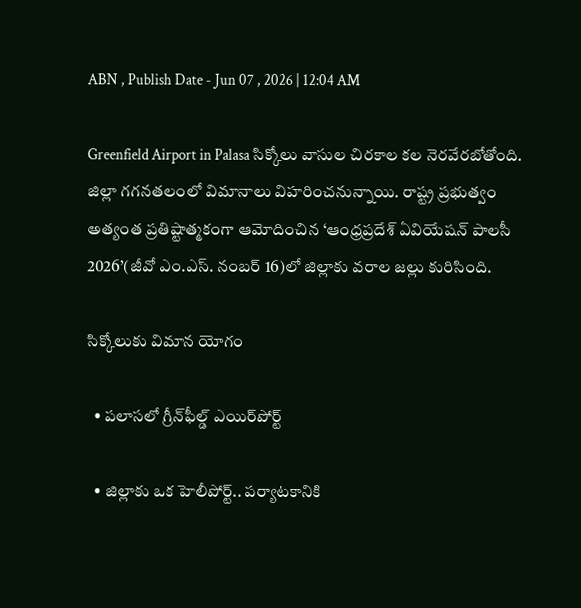ABN , Publish Date - Jun 07 , 2026 | 12:04 AM

Greenfield Airport in Palasa సిక్కోలు వాసుల చిరకాల కల నెరవేరబోతోంది. జిల్లా గగనతలంలో విమానాలు విహరించనున్నాయి. రాష్ట్ర ప్రభుత్వం అత్యంత ప్రతిష్టాత్మకంగా ఆమోదించిన ‘ఆంధ్రప్రదేశ్‌ ఏవియేషన్‌ పాలసీ 2026’(జీవో ఎం.ఎస్‌. నంబర్‌ 16)లో జిల్లాకు వరాల జల్లు కురిసింది.

సిక్కోలుకు విమాన యోగం

  • పలాసలో గ్రీన్‌ఫీల్డ్‌ ఎయిర్‌పోర్ట్‌

  • జిల్లాకు ఒక హెలీపోర్ట్‌.. పర్యాటకానికి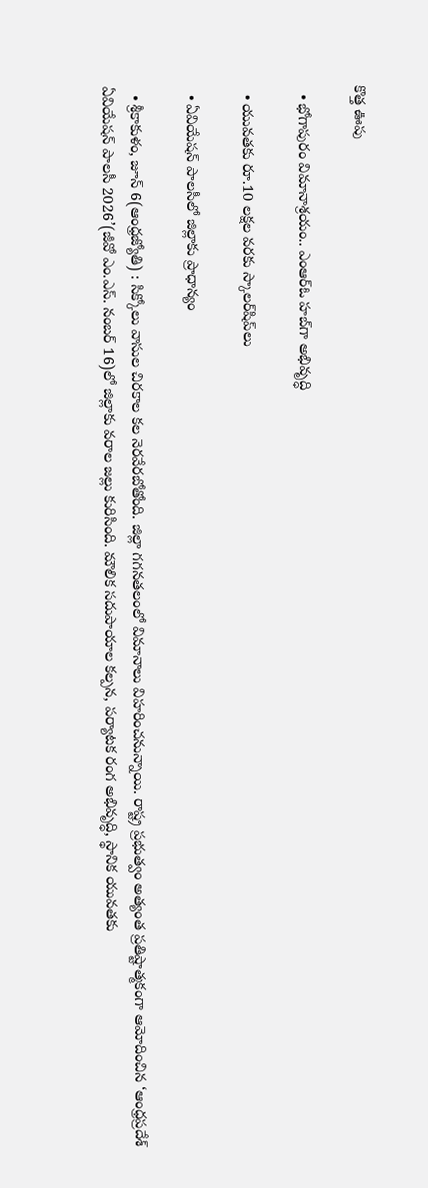కొత్త ఊపు

  • భోగాపురం విమానాశ్రయం.. ఎంఆర్‌ఓ హబ్‌గా అభివృద్ధి

  • యువతకు రూ.10 లక్షల వరకు స్కాలర్‌షిప్‌లు

  • ఏవియేషన్‌ పాలసీలో జిల్లాకు ప్రాధాన్యం

  • శ్రీకాకుళం, జూన్‌ 6(ఆంధ్రజ్యోతి) : సిక్కోలు వాసుల చిరకాల కల నెరవేరబోతోంది. జిల్లా గగనతలంలో విమానాలు విహరించనున్నాయి. రాష్ట్ర ప్రభుత్వం అత్యంత ప్రతిష్టాత్మకంగా ఆమోదించిన ‘ఆంధ్రప్రదేశ్‌ ఏవియేషన్‌ పాలసీ 2026’(జీవో ఎం.ఎస్‌. నంబర్‌ 16)లో జిల్లాకు వరాల జల్లు కురిసింది. మౌలిక సదుపాయాల కల్పన, పర్యాటక రంగ అభివృద్ధి, స్థానిక యువతకు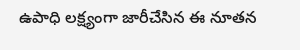ఉపాధి లక్ష్యంగా జారీచేసిన ఈ నూతన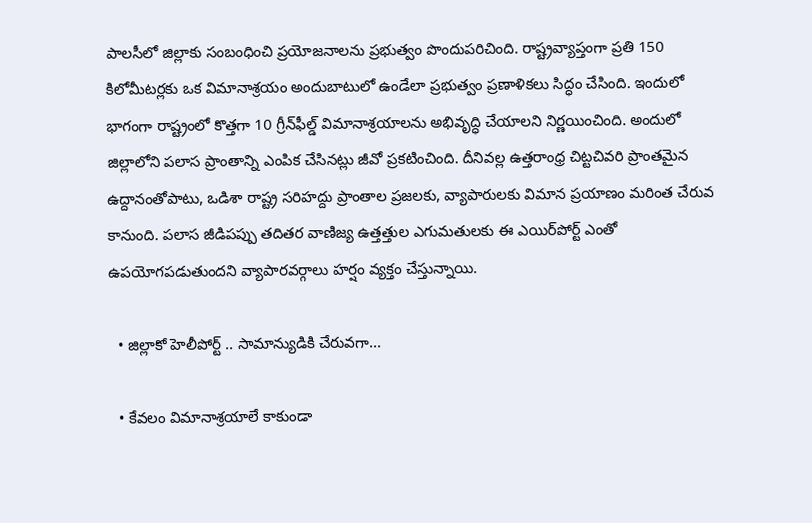పాలసీలో జిల్లాకు సంబంధించి ప్రయోజనాలను ప్రభుత్వం పొందుపరిచింది. రాష్ట్రవ్యాప్తంగా ప్రతి 150 కిలోమీటర్లకు ఒక విమానాశ్రయం అందుబాటులో ఉండేలా ప్రభుత్వం ప్రణాళికలు సిద్ధం చేసింది. ఇందులో భాగంగా రాష్ట్రంలో కొత్తగా 10 గ్రీన్‌ఫీల్డ్‌ విమానాశ్రయాలను అభివృద్ధి చేయాలని నిర్ణయించింది. అందులో జిల్లాలోని పలాస ప్రాంతాన్ని ఎంపిక చేసినట్లు జీవో ప్రకటించింది. దీనివల్ల ఉత్తరాంధ్ర చిట్టచివరి ప్రాంతమైన ఉద్దానంతోపాటు, ఒడిశా రాష్ట్ర సరిహద్దు ప్రాంతాల ప్రజలకు, వ్యాపారులకు విమాన ప్రయాణం మరింత చేరువ కానుంది. పలాస జీడిపప్పు తదితర వాణిజ్య ఉత్తత్తుల ఎగుమతులకు ఈ ఎయిర్‌పోర్ట్‌ ఎంతో ఉపయోగపడుతుందని వ్యాపారవర్గాలు హర్షం వ్యక్తం చేస్తున్నాయి.

  • జిల్లాకో హెలీపోర్ట్‌ .. సామాన్యుడికి చేరువగా...

  • కేవలం విమానాశ్రయాలే కాకుండా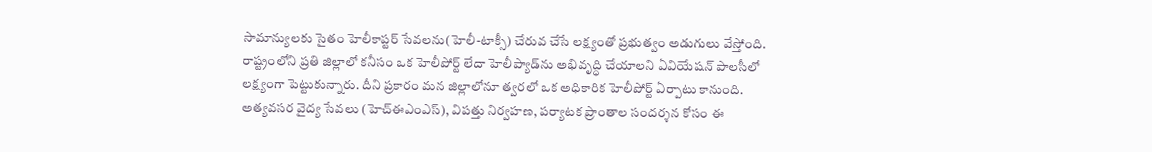సామాన్యులకు సైతం హెలీకాప్టర్‌ సేవలను(హెలీ-టాక్సీ) చేరువ చేసే లక్ష్యంతో ప్రభుత్వం అడుగులు వేస్తోంది. రాష్ట్రంలోని ప్రతి జిల్లాలో కనీసం ఒక హెలీపోర్ట్‌ లేదా హెలీప్యాడ్‌ను అభివృద్ధి చేయాలని ఏవియేషన్‌ పాలసీలో లక్ష్యంగా పెట్టుకున్నారు. దీని ప్రకారం మన జిల్లాలోనూ త్వరలో ఒక అధికారిక హెలీపోర్ట్‌ ఏర్పాటు కానుంది. అత్యవసర వైద్య సేవలు (హెచ్‌ఈఎంఎస్‌), విపత్తు నిర్వహణ, పర్యాటక ప్రాంతాల సందర్శన కోసం ఈ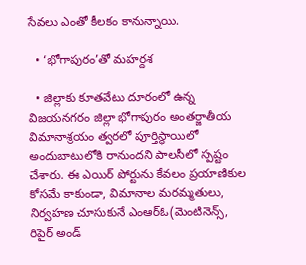సేవలు ఎంతో కీలకం కానున్నాయి.

  • ‘భోగాపురం’తో మహర్దశ

  • జిల్లాకు కూతవేటు దూరంలో ఉన్న విజయనగరం జిల్లా భోగాపురం అంతర్జాతీయ విమానాశ్రయం త్వరలో పూర్తిస్థాయిలో అందుబాటులోకి రానుందని పాలసీలో స్పష్టం చేశారు. ఈ ఎయిర్‌ పోర్టును కేవలం ప్రయాణికుల కోసమే కాకుండా, విమానాల మరమ్మతులు, నిర్వహణ చూసుకునే ఎంఆర్‌ఓ(మెంటినెన్స్‌, రిపైర్‌ అండ్‌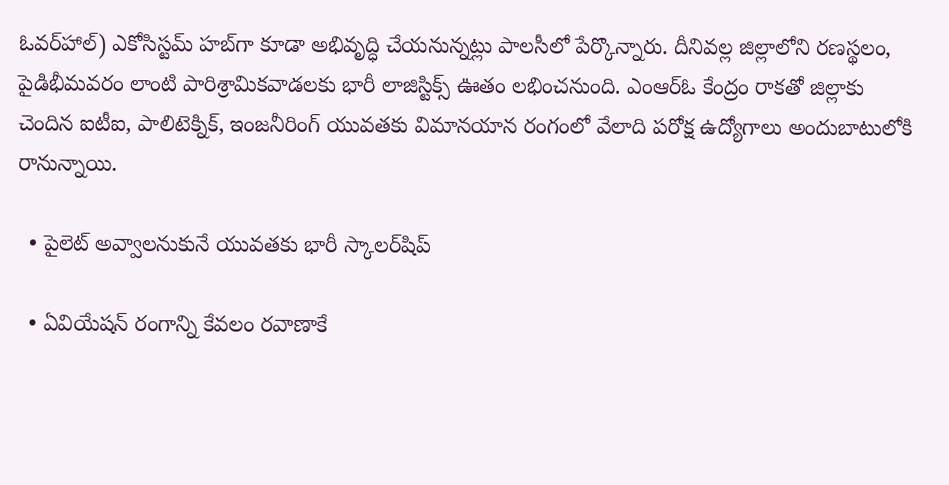ఓవర్‌హాల్‌) ఎకోసిస్టమ్‌ హబ్‌గా కూడా అభివృద్ధి చేయనున్నట్లు పాలసీలో పేర్కొన్నారు. దీనివల్ల జిల్లాలోని రణస్థలం, పైడిభీమవరం లాంటి పారిశ్రామికవాడలకు భారీ లాజిస్టిక్స్‌ ఊతం లభించనుంది. ఎంఆర్‌ఓ కేంద్రం రాకతో జిల్లాకు చెందిన ఐటీఐ, పాలిటెక్నిక్‌, ఇంజనీరింగ్‌ యువతకు విమానయాన రంగంలో వేలాది పరోక్ష ఉద్యోగాలు అందుబాటులోకి రానున్నాయి.

  • పైలెట్‌ అవ్వాలనుకునే యువతకు భారీ స్కాలర్‌షిప్‌

  • ఏవియేషన్‌ రంగాన్ని కేవలం రవాణాకే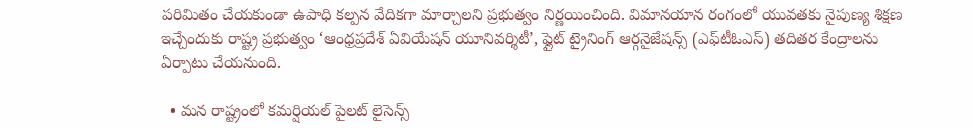పరిమితం చేయకుండా ఉపాధి కల్పన వేదికగా మార్చాలని ప్రభుత్వం నిర్ణయించింది. విమానయాన రంగంలో యువతకు నైపుణ్య శిక్షణ ఇచ్చేందుకు రాష్ట్ర ప్రభుత్వం ‘ఆంధ్రప్రదేశ్‌ ఏవియేషన్‌ యూనివర్శిటీ’, ఫ్లైట్‌ ట్రైనింగ్‌ ఆర్గనైజేషన్స్‌ (ఎఫ్‌టీఓఎస్‌) తదితర కేంద్రాలను ఏర్పాటు చేయనుంది.

  • మన రాష్ట్రంలో కమర్షియల్‌ పైలట్‌ లైసెన్స్‌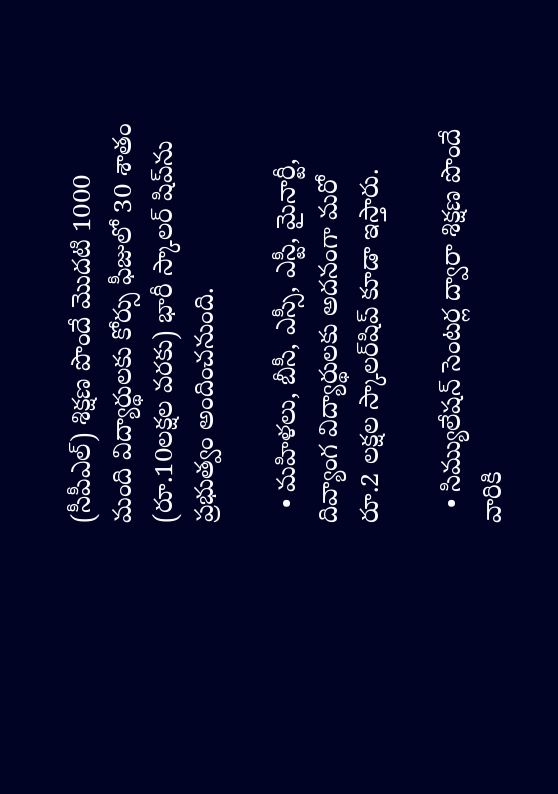(సీపీఎల్‌) శిక్షణ పొందే మొదటి 1000 మంది విద్యార్థులకు కోర్సు ఫీజులో 30 శాతం (రూ.10లక్షల వరకు) భారీ స్కాలర్‌ షిప్‌ను ప్రభుత్వం అందించనుంది.

  • మహిళలు, బీసీ, ఎస్సీ, ఎస్టీ, మైనార్టీ, దివ్యాంగ విద్యార్థులకు అదనంగా మరో రూ.2 లక్షల స్కాలర్‌షిప్‌ కూడా ఇస్తారు.

  • సిమ్యులేషన్‌ సెంటర్ల ద్వారా శిక్షణ పొందే వారికి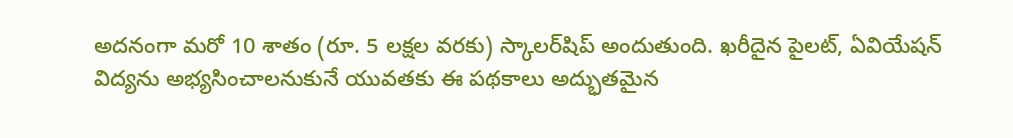అదనంగా మరో 10 శాతం (రూ. 5 లక్షల వరకు) స్కాలర్‌షిప్‌ అందుతుంది. ఖరీదైన పైలట్‌, ఏవియేషన్‌ విద్యను అభ్యసించాలనుకునే యువతకు ఈ పథకాలు అద్భుతమైన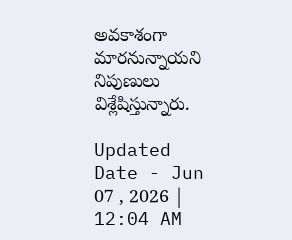అవకాశంగా మారనున్నాయని నిపుణులు విశ్లేషిస్తున్నారు.

Updated Date - Jun 07 , 2026 | 12:04 AM